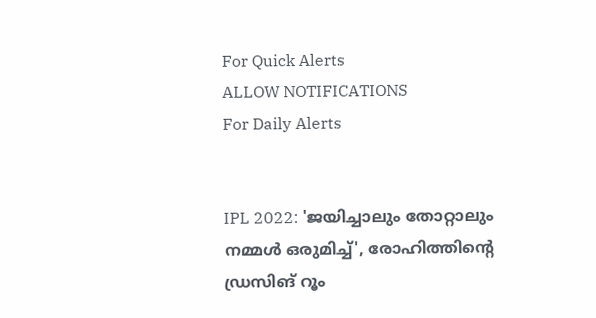For Quick Alerts
ALLOW NOTIFICATIONS
For Daily Alerts


IPL 2022: 'ജയിച്ചാലും തോറ്റാലും നമ്മള്‍ ഒരുമിച്ച്', രോഹിത്തിന്റെ ഡ്രസിങ് റൂം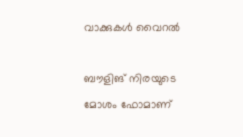വാക്കുകള്‍ വൈറല്‍

ബൗളിങ് നിരയുടെ മോശം ഫോമാണ്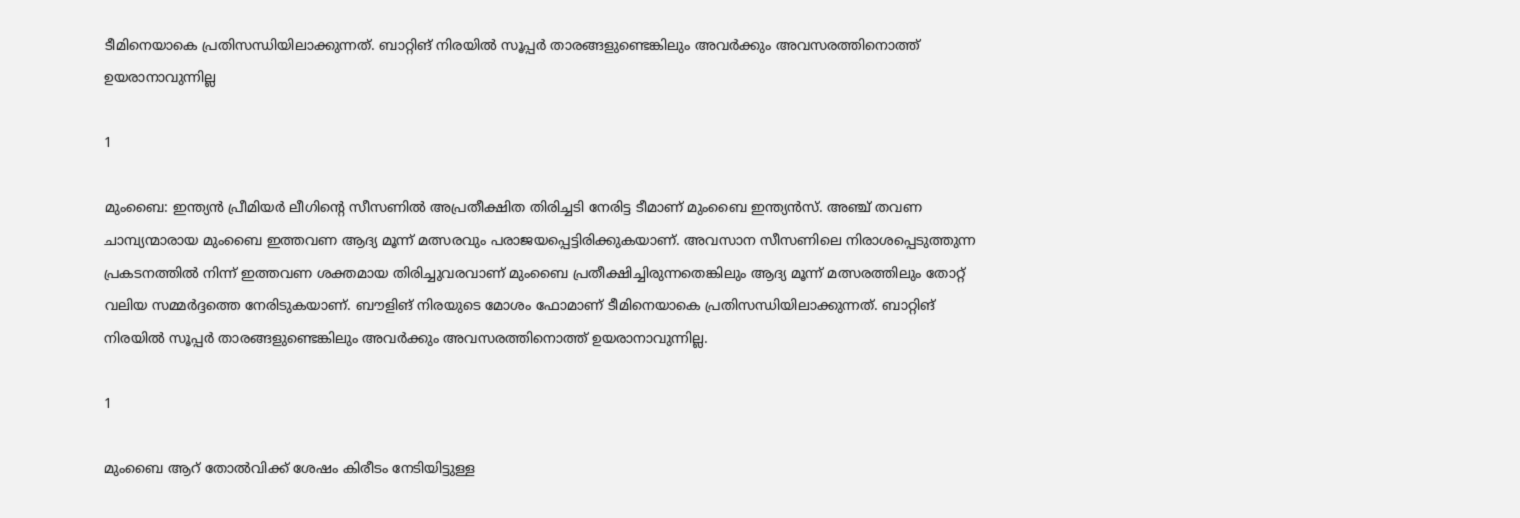ടീമിനെയാകെ പ്രതിസന്ധിയിലാക്കുന്നത്. ബാറ്റിങ് നിരയില്‍ സൂപ്പര്‍ താരങ്ങളുണ്ടെങ്കിലും അവര്‍ക്കും അവസരത്തിനൊത്ത് ഉയരാനാവുന്നില്ല

1

മുംബൈ: ഇന്ത്യന്‍ പ്രീമിയര്‍ ലീഗിന്റെ സീസണില്‍ അപ്രതീക്ഷിത തിരിച്ചടി നേരിട്ട ടീമാണ് മുംബൈ ഇന്ത്യന്‍സ്. അഞ്ച് തവണ ചാമ്പ്യന്മാരായ മുംബൈ ഇത്തവണ ആദ്യ മൂന്ന് മത്സരവും പരാജയപ്പെട്ടിരിക്കുകയാണ്. അവസാന സീസണിലെ നിരാശപ്പെടുത്തുന്ന പ്രകടനത്തില്‍ നിന്ന് ഇത്തവണ ശക്തമായ തിരിച്ചുവരവാണ് മുംബൈ പ്രതീക്ഷിച്ചിരുന്നതെങ്കിലും ആദ്യ മൂന്ന് മത്സരത്തിലും തോറ്റ് വലിയ സമ്മര്‍ദ്ദത്തെ നേരിടുകയാണ്. ബൗളിങ് നിരയുടെ മോശം ഫോമാണ് ടീമിനെയാകെ പ്രതിസന്ധിയിലാക്കുന്നത്. ബാറ്റിങ് നിരയില്‍ സൂപ്പര്‍ താരങ്ങളുണ്ടെങ്കിലും അവര്‍ക്കും അവസരത്തിനൊത്ത് ഉയരാനാവുന്നില്ല.

1

മുംബൈ ആറ് തോല്‍വിക്ക് ശേഷം കിരീടം നേടിയിട്ടുള്ള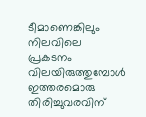ടീമാണെങ്കിലും നിലവിലെ പ്രകടനം വിലയിരുത്തുമ്പോള്‍ ഇത്തരമൊരു തിരിച്ചുവരവിന്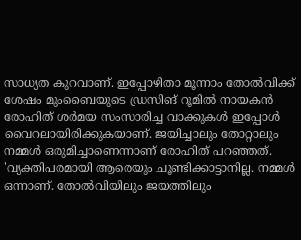സാധ്യത കുറവാണ്. ഇപ്പോഴിതാ മൂന്നാം തോല്‍വിക്ക് ശേഷം മുംബൈയുടെ ഡ്രസിങ് റൂമില്‍ നായകന്‍ രോഹിത് ശര്‍മയ സംസാരിച്ച വാക്കുകള്‍ ഇപ്പോള്‍ വൈറലായിരിക്കുകയാണ്. ജയിച്ചാലും തോറ്റാലും നമ്മള്‍ ഒരുമിച്ചാണെന്നാണ് രോഹിത് പറഞ്ഞത്. 'വ്യക്തിപരമായി ആരെയും ചൂണ്ടിക്കാട്ടാനില്ല. നമ്മള്‍ ഒന്നാണ്. തോല്‍വിയിലും ജയത്തിലും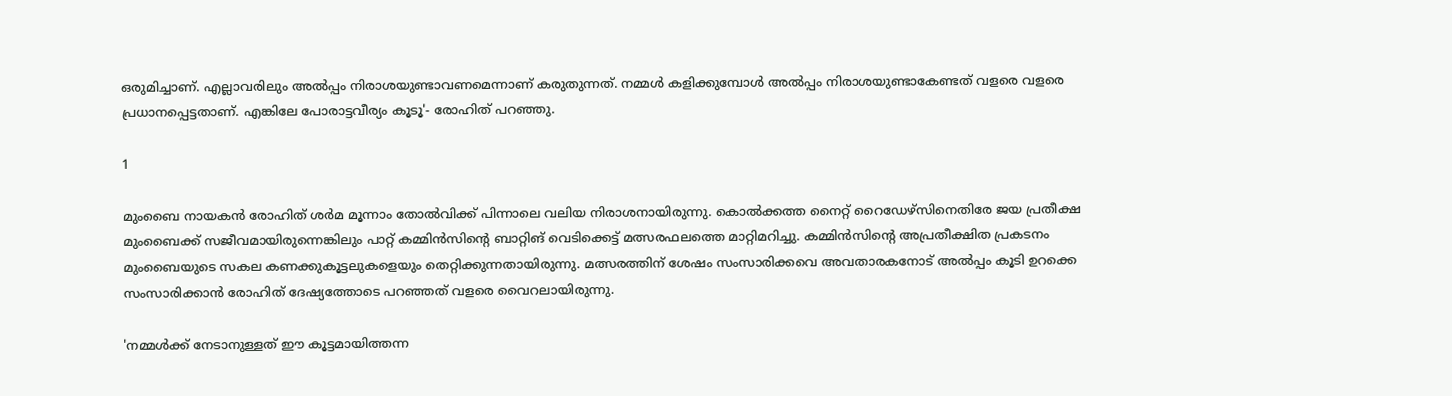ഒരുമിച്ചാണ്. എല്ലാവരിലും അല്‍പ്പം നിരാശയുണ്ടാവണമെന്നാണ് കരുതുന്നത്. നമ്മള്‍ കളിക്കുമ്പോള്‍ അല്‍പ്പം നിരാശയുണ്ടാകേണ്ടത് വളരെ വളരെ പ്രധാനപ്പെട്ടതാണ്. എങ്കിലേ പോരാട്ടവീര്യം കൂടൂ'- രോഹിത് പറഞ്ഞു.

1

മുംബൈ നായകന്‍ രോഹിത് ശര്‍മ മൂന്നാം തോല്‍വിക്ക് പിന്നാലെ വലിയ നിരാശനായിരുന്നു. കൊല്‍ക്കത്ത നൈറ്റ് റൈഡേഴ്‌സിനെതിരേ ജയ പ്രതീക്ഷ മുംബൈക്ക് സജീവമായിരുന്നെങ്കിലും പാറ്റ് കമ്മിന്‍സിന്റെ ബാറ്റിങ് വെടിക്കെട്ട് മത്സരഫലത്തെ മാറ്റിമറിച്ചു. കമ്മിന്‍സിന്റെ അപ്രതീക്ഷിത പ്രകടനം മുംബൈയുടെ സകല കണക്കുകൂട്ടലുകളെയും തെറ്റിക്കുന്നതായിരുന്നു. മത്സരത്തിന് ശേഷം സംസാരിക്കവെ അവതാരകനോട് അല്‍പ്പം കൂടി ഉറക്കെ സംസാരിക്കാന്‍ രോഹിത് ദേഷ്യത്തോടെ പറഞ്ഞത് വളരെ വൈറലായിരുന്നു.

'നമ്മള്‍ക്ക് നേടാനുള്ളത് ഈ കൂട്ടമായിത്തന്ന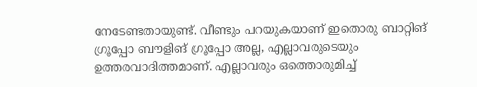നേടേണ്ടതായുണ്ട്. വീണ്ടും പറയുകയാണ് ഇതൊരു ബാറ്റിങ് ഗ്രൂപ്പോ ബൗളിങ് ഗ്രൂപ്പോ അല്ല, എല്ലാവരുടെയും ഉത്തരവാദിത്തമാണ്. എല്ലാവരും ഒത്തൊരുമിച്ച്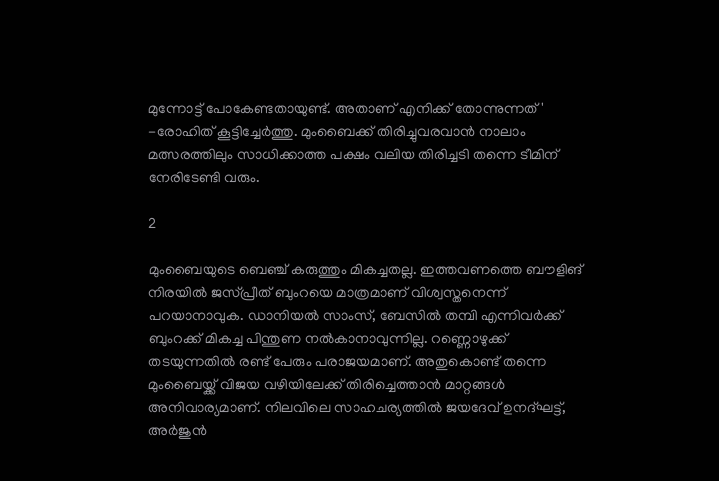മുന്നോട്ട് പോകേണ്ടതായുണ്ട്. അതാണ് എനിക്ക് തോന്നുന്നത്' -രോഹിത് കൂട്ടിച്ചേര്‍ത്തു. മുംബൈക്ക് തിരിച്ചുവരവാന്‍ നാലാം മത്സരത്തിലും സാധിക്കാത്ത പക്ഷം വലിയ തിരിച്ചടി തന്നെ ടീമിന് നേരിടേണ്ടി വരും.

2

മുംബൈയുടെ ബെഞ്ച് കരുത്തും മികച്ചതല്ല. ഇത്തവണത്തെ ബൗളിങ് നിരയില്‍ ജസ്പ്രീത് ബുംറയെ മാത്രമാണ് വിശ്വസ്തനെന്ന് പറയാനാവുക. ഡാനിയല്‍ സാംസ്, ബേസില്‍ തമ്പി എന്നിവര്‍ക്ക് ബുംറക്ക് മികച്ച പിന്തുണ നല്‍കാനാവുന്നില്ല. റണ്ണൊഴുക്ക് തടയുന്നതില്‍ രണ്ട് പേരും പരാജയമാണ്. അതുകൊണ്ട് തന്നെ മുംബൈയ്ക്ക് വിജയ വഴിയിലേക്ക് തിരിച്ചെത്താന്‍ മാറ്റങ്ങള്‍ അനിവാര്യമാണ്. നിലവിലെ സാഹചര്യത്തില്‍ ജയദേവ് ഉനദ്ഘട്ട്, അര്‍ജുന്‍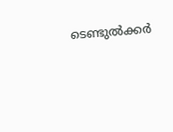ടെണ്ടുല്‍ക്കര്‍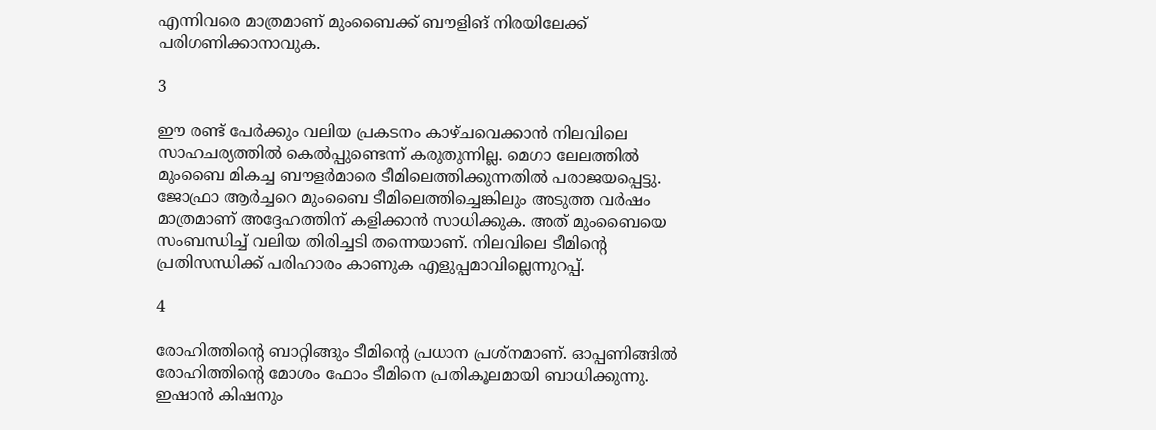എന്നിവരെ മാത്രമാണ് മുംബൈക്ക് ബൗളിങ് നിരയിലേക്ക് പരിഗണിക്കാനാവുക.

3

ഈ രണ്ട് പേര്‍ക്കും വലിയ പ്രകടനം കാഴ്ചവെക്കാന്‍ നിലവിലെ സാഹചര്യത്തില്‍ കെല്‍പ്പുണ്ടെന്ന് കരുതുന്നില്ല. മെഗാ ലേലത്തില്‍ മുംബൈ മികച്ച ബൗളര്‍മാരെ ടീമിലെത്തിക്കുന്നതില്‍ പരാജയപ്പെട്ടു. ജോഫ്രാ ആര്‍ച്ചറെ മുംബൈ ടീമിലെത്തിച്ചെങ്കിലും അടുത്ത വര്‍ഷം മാത്രമാണ് അദ്ദേഹത്തിന് കളിക്കാന്‍ സാധിക്കുക. അത് മുംബൈയെ സംബന്ധിച്ച് വലിയ തിരിച്ചടി തന്നെയാണ്. നിലവിലെ ടീമിന്റെ പ്രതിസന്ധിക്ക് പരിഹാരം കാണുക എളുപ്പമാവില്ലെന്നുറപ്പ്.

4

രോഹിത്തിന്റെ ബാറ്റിങ്ങും ടീമിന്റെ പ്രധാന പ്രശ്‌നമാണ്. ഓപ്പണിങ്ങില്‍ രോഹിത്തിന്റെ മോശം ഫോം ടീമിനെ പ്രതികൂലമായി ബാധിക്കുന്നു. ഇഷാന്‍ കിഷനും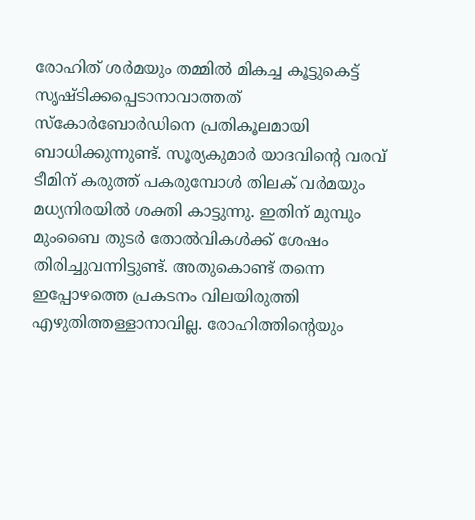രോഹിത് ശര്‍മയും തമ്മില്‍ മികച്ച കൂട്ടുകെട്ട് സൃഷ്ടിക്കപ്പെടാനാവാത്തത് സ്‌കോര്‍ബോര്‍ഡിനെ പ്രതികൂലമായി ബാധിക്കുന്നുണ്ട്. സൂര്യകുമാര്‍ യാദവിന്റെ വരവ് ടീമിന് കരുത്ത് പകരുമ്പോള്‍ തിലക് വര്‍മയും മധ്യനിരയില്‍ ശക്തി കാട്ടുന്നു. ഇതിന് മുമ്പും മുംബൈ തുടര്‍ തോല്‍വികള്‍ക്ക് ശേഷം തിരിച്ചുവന്നിട്ടുണ്ട്. അതുകൊണ്ട് തന്നെ ഇപ്പോഴത്തെ പ്രകടനം വിലയിരുത്തി എഴുതിത്തള്ളാനാവില്ല. രോഹിത്തിന്റെയും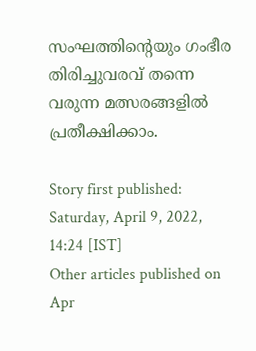സംഘത്തിന്റെയും ഗംഭീര തിരിച്ചുവരവ് തന്നെ വരുന്ന മത്സരങ്ങളില്‍ പ്രതീക്ഷിക്കാം.

Story first published: Saturday, April 9, 2022, 14:24 [IST]
Other articles published on Apr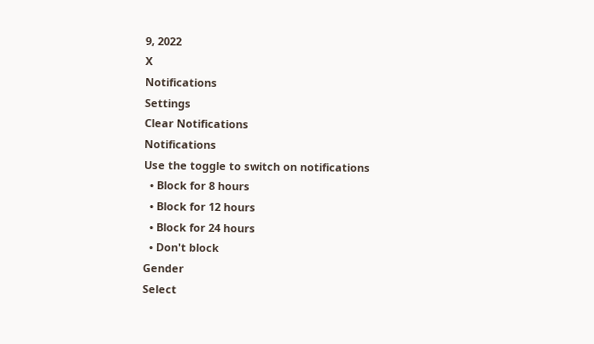9, 2022
X
Notifications
Settings
Clear Notifications
Notifications
Use the toggle to switch on notifications
  • Block for 8 hours
  • Block for 12 hours
  • Block for 24 hours
  • Don't block
Gender
Select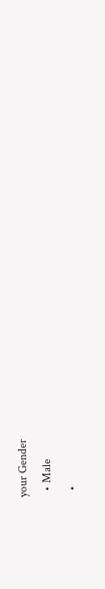your Gender
  • Male
  •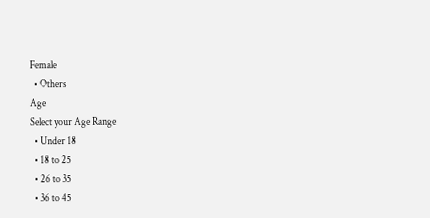Female
  • Others
Age
Select your Age Range
  • Under 18
  • 18 to 25
  • 26 to 35
  • 36 to 45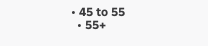• 45 to 55
  • 55+